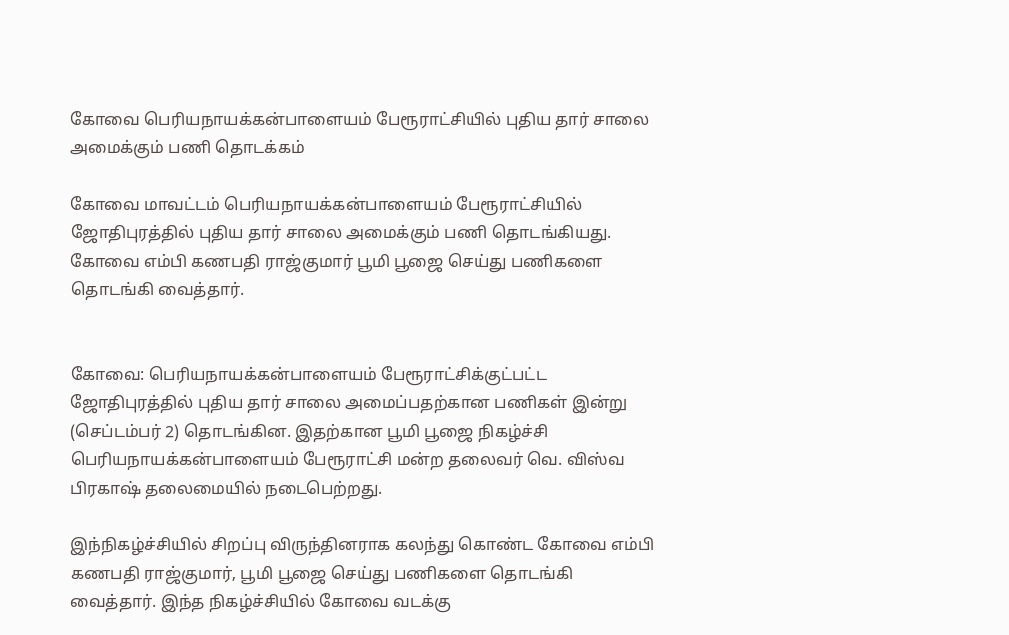கோவை பெரியநாயக்கன்பாளையம் பேரூராட்சியில் புதிய தார் சாலை அமைக்கும் பணி தொடக்கம்

கோவை மாவட்டம் பெரியநாயக்கன்பாளையம் பேரூராட்சியில் ஜோதிபுரத்தில் புதிய தார் சாலை அமைக்கும் பணி தொடங்கியது. கோவை எம்பி கணபதி ராஜ்குமார் பூமி பூஜை செய்து பணிகளை தொடங்கி வைத்தார்.


கோவை: பெரியநாயக்கன்பாளையம் பேரூராட்சிக்குட்பட்ட ஜோதிபுரத்தில் புதிய தார் சாலை அமைப்பதற்கான பணிகள் இன்று (செப்டம்பர் 2) தொடங்கின. இதற்கான பூமி பூஜை நிகழ்ச்சி பெரியநாயக்கன்பாளையம் பேரூராட்சி மன்ற தலைவர் வெ. விஸ்வ பிரகாஷ் தலைமையில் நடைபெற்றது.

இந்நிகழ்ச்சியில் சிறப்பு விருந்தினராக கலந்து கொண்ட கோவை எம்பி கணபதி ராஜ்குமார், பூமி பூஜை செய்து பணிகளை தொடங்கி வைத்தார். இந்த நிகழ்ச்சியில் கோவை வடக்கு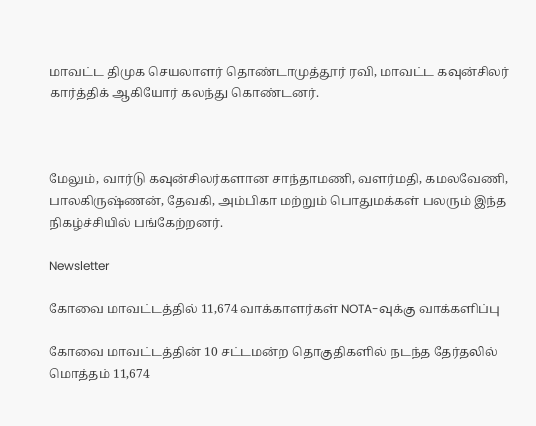மாவட்ட திமுக செயலாளர் தொண்டாமுத்தூர் ரவி, மாவட்ட கவுன்சிலர் கார்த்திக் ஆகியோர் கலந்து கொண்டனர்.



மேலும், வார்டு கவுன்சிலர்களான சாந்தாமணி, வளர்மதி, கமலவேணி, பாலகிருஷ்ணன், தேவகி, அம்பிகா மற்றும் பொதுமக்கள் பலரும் இந்த நிகழ்ச்சியில் பங்கேற்றனர்.

Newsletter

கோவை மாவட்டத்தில் 11,674 வாக்காளர்கள் NOTA-வுக்கு வாக்களிப்பு

கோவை மாவட்டத்தின் 10 சட்டமன்ற தொகுதிகளில் நடந்த தேர்தலில் மொத்தம் 11,674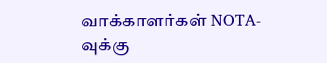வாக்காளர்கள் NOTA-வுக்கு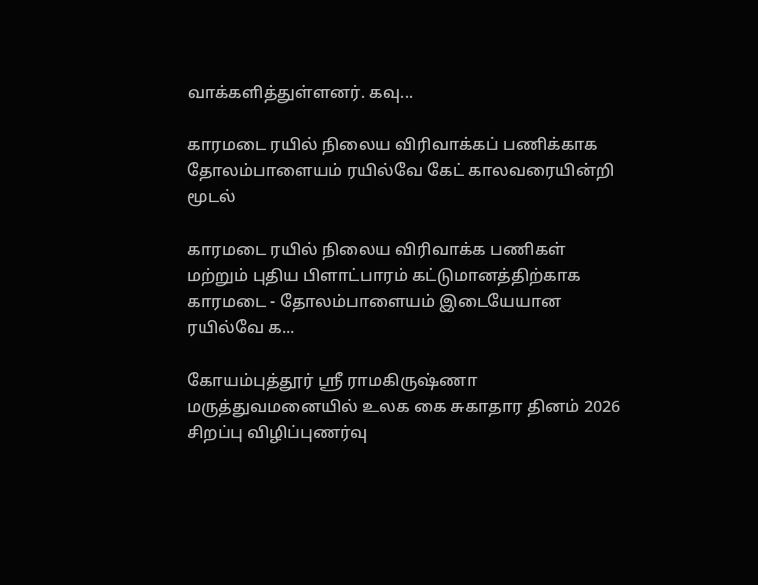வாக்களித்துள்ளனர். கவு...

காரமடை ரயில் நிலைய விரிவாக்கப் பணிக்காக தோலம்பாளையம் ரயில்வே கேட் காலவரையின்றி மூடல்

காரமடை ரயில் நிலைய விரிவாக்க பணிகள் மற்றும் புதிய பிளாட்பாரம் கட்டுமானத்திற்காக காரமடை - தோலம்பாளையம் இடையேயான ரயில்வே க...

கோயம்புத்தூர் ஸ்ரீ ராமகிருஷ்ணா மருத்துவமனையில் உலக கை சுகாதார தினம் 2026 சிறப்பு விழிப்புணர்வு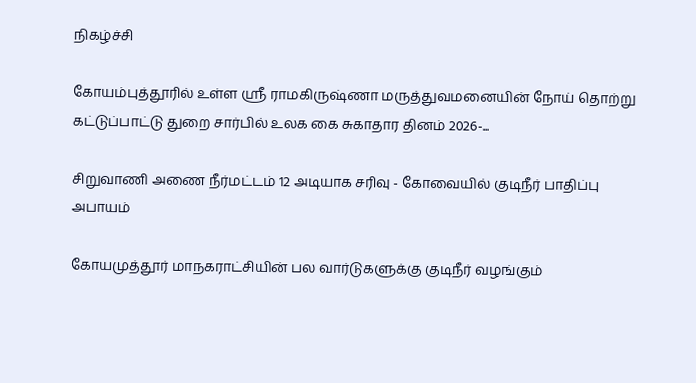நிகழ்ச்சி

கோயம்புத்தூரில் உள்ள ஸ்ரீ ராமகிருஷ்ணா மருத்துவமனையின் நோய் தொற்று கட்டுப்பாட்டு துறை சார்பில் உலக கை சுகாதார தினம் 2026-...

சிறுவாணி அணை நீர்மட்டம் 12 அடியாக சரிவு - கோவையில் குடிநீர் பாதிப்பு அபாயம்

கோயமுத்தூர் மாநகராட்சியின் பல வார்டுகளுக்கு குடிநீர் வழங்கும்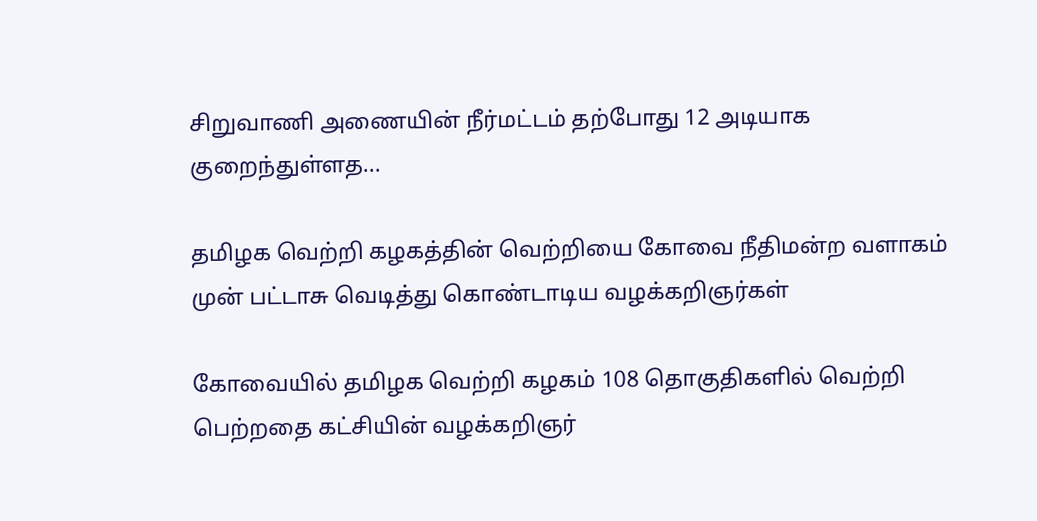சிறுவாணி அணையின் நீர்மட்டம் தற்போது 12 அடியாக குறைந்துள்ளத...

தமிழக வெற்றி கழகத்தின் வெற்றியை கோவை நீதிமன்ற வளாகம் முன் பட்டாசு வெடித்து கொண்டாடிய வழக்கறிஞர்கள்

கோவையில் தமிழக வெற்றி கழகம் 108 தொகுதிகளில் வெற்றி பெற்றதை கட்சியின் வழக்கறிஞர்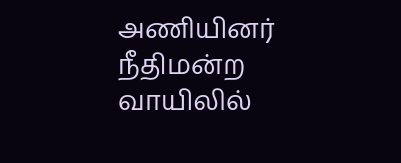அணியினர் நீதிமன்ற வாயிலில்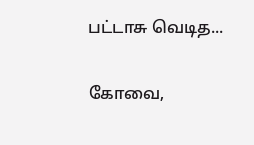பட்டாசு வெடித...

கோவை,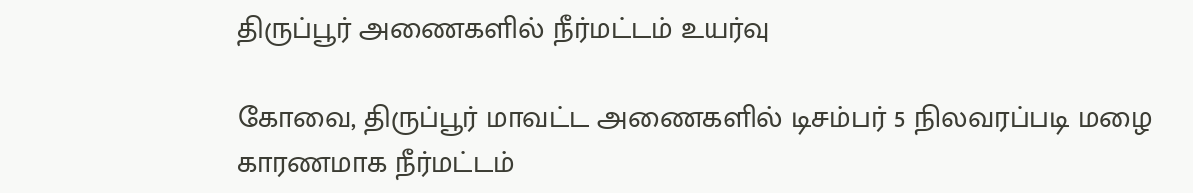திருப்பூர் அணைகளில் நீர்மட்டம் உயர்வு

கோவை, திருப்பூர் மாவட்ட அணைகளில் டிசம்பர் 5 நிலவரப்படி மழை காரணமாக நீர்மட்டம்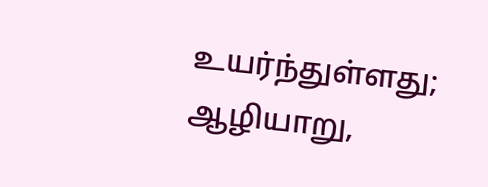உயர்ந்துள்ளது; ஆழியாறு,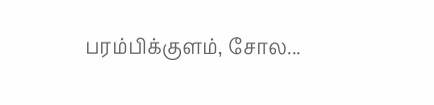பரம்பிக்குளம், சோல...